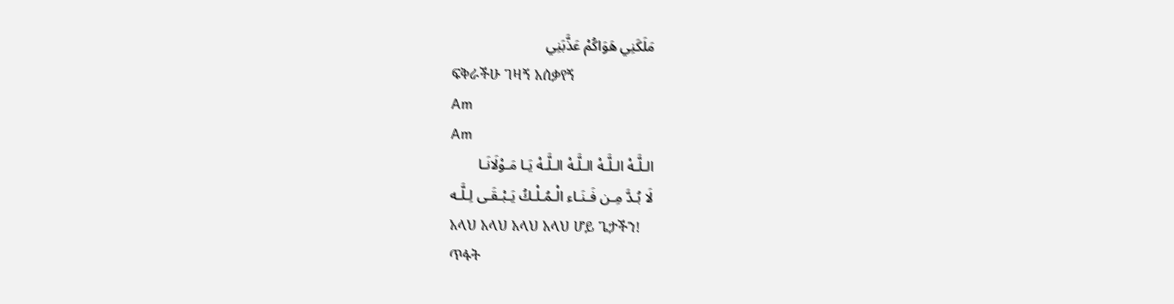مَلَكَنِي هَوَاكُمْ عَذَّبَنِي
ፍቅራችሁ ገዛኝ አሰቃየኝ
Am
Am
الـلَّـهْ الـلَّـهْ الـلَّـهْ الـلَّـهْ يَـا مَـوْلَانَـا
لَا بُـدَّ مِـن فَـنَـاء الْـمُـلْـكُ يَـبْـقَـى لِـلَّـه
አላህ አላህ አላህ አላህ ሆይ ጌታችን!
ጥፋት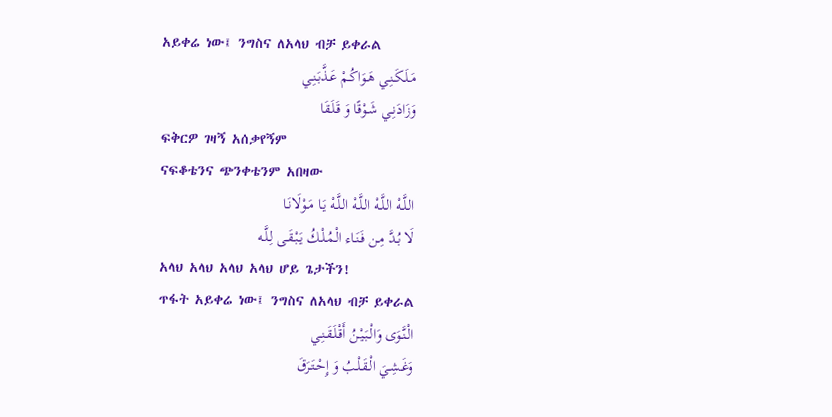አይቀሬ ነው፤ ንግስና ለአላህ ብቻ ይቀራል
مَـلَـكَـنِـي هَـوَاكُـمْ عَـذَّبَـنِـي
وَزَادَنِـي شَـوْقًا وَ قَـلَـقَا
ፍቅርዎ ገዛኝ አሰቃየኝም
ናፍቆቴንና ጭንቀቴንም አበዛው
الـلَّـهْ الـلَّـهْ الـلَّـهْ الـلَّـهْ يَـا مَـوْلَانَـا
لَا بُـدَّ مِـن فَـنَـاء الْـمُـلْـكُ يَـبْـقَـى لِـلَّـه
አላህ አላህ አላህ አላህ ሆይ ጌታችን!
ጥፋት አይቀሬ ነው፤ ንግስና ለአላህ ብቻ ይቀራል
الْـنَّـوَى وَالْـبَـيْـنُ أَقْـلَـقَـنِـي
وَغَـشِـيَ الْـقَـلْـبُ وَ إِحْـتَـرَقَ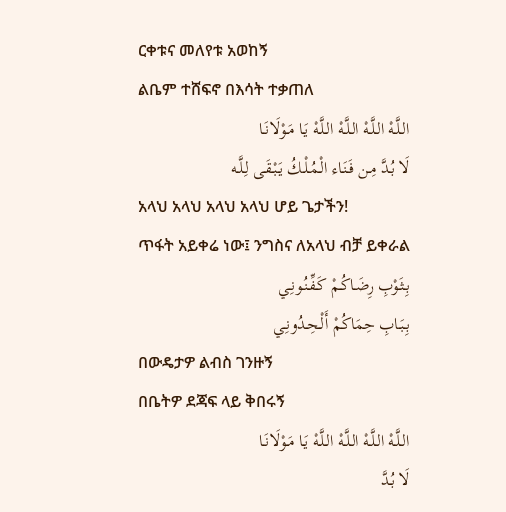ርቀቱና መለየቱ አወከኝ
ልቤም ተሸፍኖ በእሳት ተቃጠለ
الـلَّـهْ الـلَّـهْ الـلَّـهْ الـلَّـهْ يَـا مَـوْلَانَـا
لَا بُـدَّ مِـن فَـنَـاء الْـمُـلْـكُ يَـبْـقَـى لِـلَّـه
አላህ አላህ አላህ አላህ ሆይ ጌታችን!
ጥፋት አይቀሬ ነው፤ ንግስና ለአላህ ብቻ ይቀራል
بِـثَـوْبِ رِضَـاكُـمْ كَـفِّـنُـونِـي
بِـبَـابِ حِمَاكُمْ أَلْـحِـدُونِـي
በውዴታዎ ልብስ ገንዙኝ
በቤትዎ ደጃፍ ላይ ቅበሩኝ
الـلَّـهْ الـلَّـهْ الـلَّـهْ الـلَّـهْ يَـا مَـوْلَانَـا
لَا بُـدَّ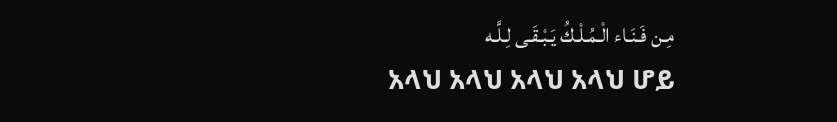مِـن فَـنَـاء الْـمُـلْـكُ يَـبْـقَـى لِـلَّـه
አላህ አላህ አላህ አላህ ሆይ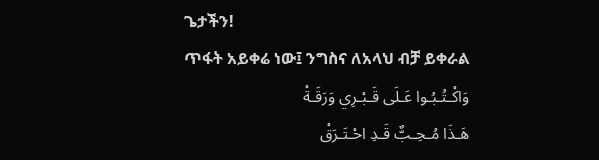ጌታችን!
ጥፋት አይቀሬ ነው፤ ንግስና ለአላህ ብቻ ይቀራል
وَاكْـتُـبُـوا عَـلَى قَـبْـرِي وَرَقَـةْ
هَـذَا مُـحِـبٌّ قَـدِ احْـتَـرَقْ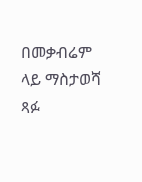በመቃብሬም ላይ ማስታወሻ ጻፉ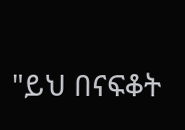"ይህ በናፍቆት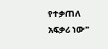የተቃጠለ አፍቃሪ ነው"